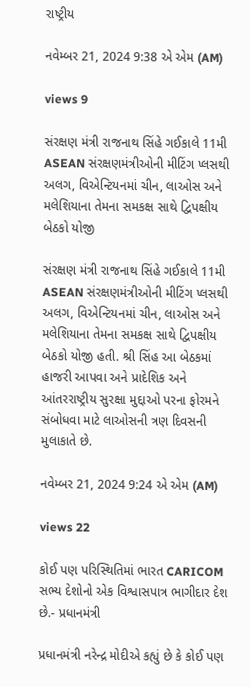રાષ્ટ્રીય

નવેમ્બર 21, 2024 9:38 એ એમ (AM)

views 9

સંરક્ષણ મંત્રી રાજનાથ સિંહે ગઈકાલે 11મી ASEAN સંરક્ષણમંત્રીઓની મીટિંગ પ્લસથી અલગ, વિએન્ટિયનમાં ચીન, લાઓસ અને મલેશિયાના તેમના સમકક્ષ સાથે દ્વિપક્ષીય બેઠકો યોજી

સંરક્ષણ મંત્રી રાજનાથ સિંહે ગઈકાલે 11મી ASEAN સંરક્ષણમંત્રીઓની મીટિંગ પ્લસથી અલગ, વિએન્ટિયનમાં ચીન, લાઓસ અને મલેશિયાના તેમના સમકક્ષ સાથે દ્વિપક્ષીય બેઠકો યોજી હતી. શ્રી સિંહ આ બેઠકમાં હાજરી આપવા અને પ્રાદેશિક અને આંતરરાષ્ટ્રીય સુરક્ષા મુદ્દાઓ પરના ફોરમને સંબોધવા માટે લાઓસની ત્રણ દિવસની મુલાકાતે છે.

નવેમ્બર 21, 2024 9:24 એ એમ (AM)

views 22

કોઈ પણ પરિસ્થિતિમાં ભારત CARICOM સભ્ય દેશોનો એક વિશ્વાસપાત્ર ભાગીદાર દેશ છે.- પ્રધાનમંત્રી

પ્રધાનમંત્રી નરેન્દ્ર મોદીએ કહ્યું છે કે કોઈ પણ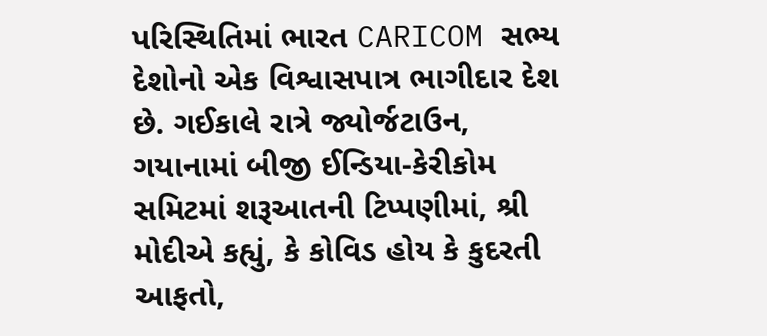પરિસ્થિતિમાં ભારત CARICOM સભ્ય દેશોનો એક વિશ્વાસપાત્ર ભાગીદાર દેશ છે. ગઈકાલે રાત્રે જ્યોર્જટાઉન, ગયાનામાં બીજી ઈન્ડિયા-કેરીકોમ સમિટમાં શરૂઆતની ટિપ્પણીમાં, શ્રી મોદીએ કહ્યું, કે કોવિડ હોય કે કુદરતી આફતો,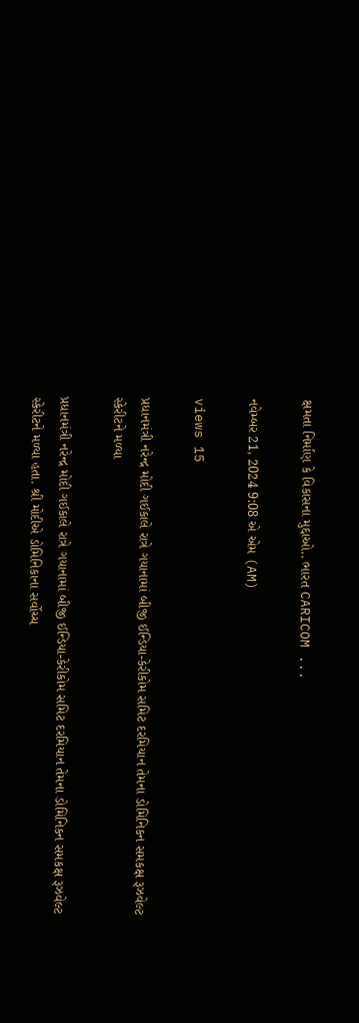ક્ષમતા નિર્માણ કે વિકાસના મુદ્દાઓ.. ભારત CARICOM ...

નવેમ્બર 21, 2024 9:08 એ એમ (AM)

views 15

પ્રધાનમંત્રી નરેન્દ્ર મોદી ગઈકાલે રાત્રે ગયાનામાં બીજી ઈન્ડિયા-કેરીકોમ સમિટ દરમિયાન તેમના ડોમિનિકન સમકક્ષ રૂઝવેલ્ટ સ્કેરીટને મળ્યા

પ્રધાનમંત્રી નરેન્દ્ર મોદી ગઈકાલે રાત્રે ગયાનામાં બીજી ઈન્ડિયા-કેરીકોમ સમિટ દરમિયાન તેમના ડોમિનિકન સમકક્ષ રૂઝવેલ્ટ સ્કેરીટને મળ્યા હતા. શ્રી મોદીએ ડોમિનિકાના સર્વોચ્ચ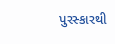પુરસ્કારથી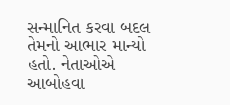સન્માનિત કરવા બદલ તેમનો આભાર માન્યો હતો. નેતાઓએ આબોહવા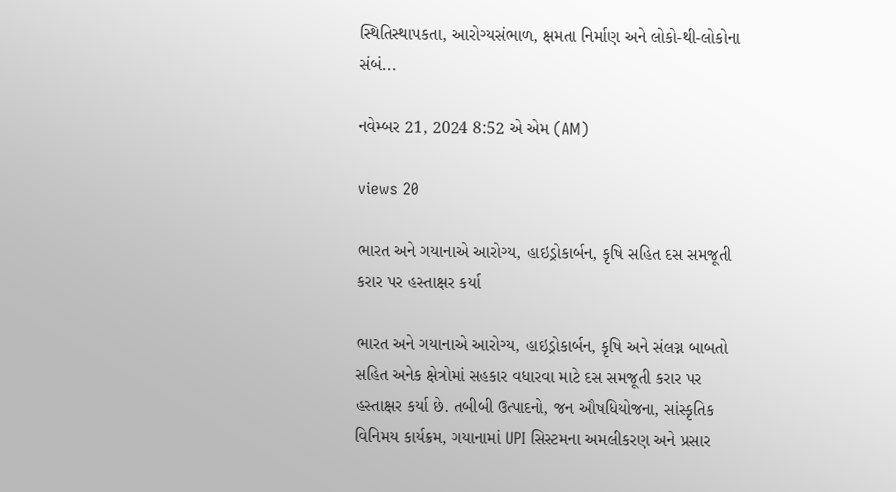સ્થિતિસ્થાપકતા, આરોગ્યસંભાળ, ક્ષમતા નિર્માણ અને લોકો-થી-લોકોના સંબં...

નવેમ્બર 21, 2024 8:52 એ એમ (AM)

views 20

ભારત અને ગયાનાએ આરોગ્ય, હાઇડ્રોકાર્બન, કૃષિ સહિત દસ સમજૂતી કરાર પર હસ્તાક્ષર કર્યા

ભારત અને ગયાનાએ આરોગ્ય, હાઇડ્રોકાર્બન, કૃષિ અને સંલગ્ન બાબતો સહિત અનેક ક્ષેત્રોમાં સહકાર વધારવા માટે દસ સમજૂતી કરાર પર હસ્તાક્ષર કર્યા છે. તબીબી ઉત્પાદનો, જન ઔષધિયોજના, સાંસ્કૃતિક વિનિમય કાર્યક્રમ, ગયાનામાં UPI સિસ્ટમના અમલીકરણ અને પ્રસાર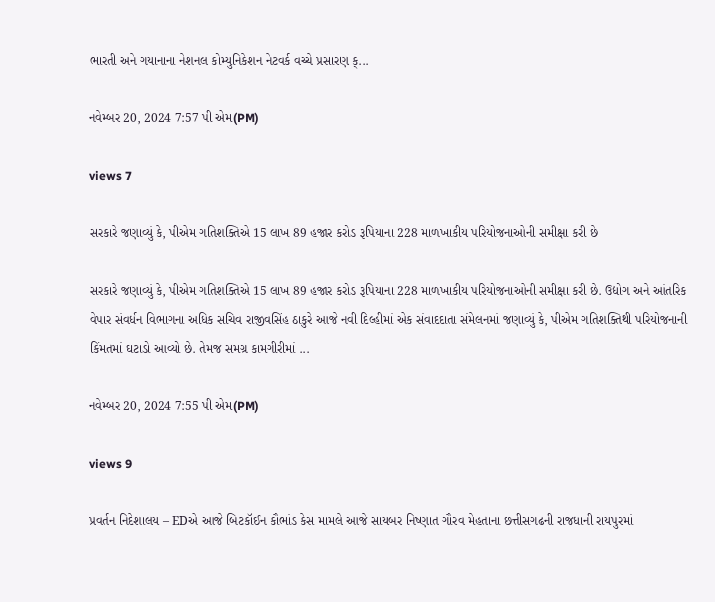ભારતી અને ગયાનાના નેશનલ કોમ્યુનિકેશન નેટવર્ક વચ્ચે પ્રસારણ ક્...

નવેમ્બર 20, 2024 7:57 પી એમ(PM)

views 7

સરકારે જણાવ્યું કે, પીએમ ગતિશક્તિએ 15 લાખ 89 હજાર કરોડ રૂપિયાના 228 માળખાકીય પરિયોજનાઓની સમીક્ષા કરી છે

સરકારે જણાવ્યું કે, પીએમ ગતિશક્તિએ 15 લાખ 89 હજાર કરોડ રૂપિયાના 228 માળખાકીય પરિયોજનાઓની સમીક્ષા કરી છે. ઉદ્યોગ અને આંતરિક વેપાર સંવર્ધન વિભાગના અધિક સચિવ રાજીવસિંહ ઠાકુરે આજે નવી દિલ્હીમાં એક સંવાદદાતા સંમેલનમાં જણાવ્યું કે, પીએમ ગતિશક્તિથી પરિયોજનાની કિંમતમાં ઘટાડો આવ્યો છે. તેમજ સમગ્ર કામગીરીમાં ...

નવેમ્બર 20, 2024 7:55 પી એમ(PM)

views 9

પ્રવર્તન નિદેશાલય – EDએ આજે બિટકૉઈન કૌભાંડ કેસ મામલે આજે સાયબર નિષ્ણાત ગૌરવ મેહતાના છત્તીસગઢની રાજધાની રાયપુરમાં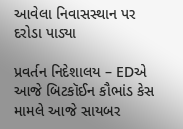આવેલા નિવાસસ્થાન પર દરોડા પાડ્યા

પ્રવર્તન નિદેશાલય – EDએ આજે બિટકૉઈન કૌભાંડ કેસ મામલે આજે સાયબર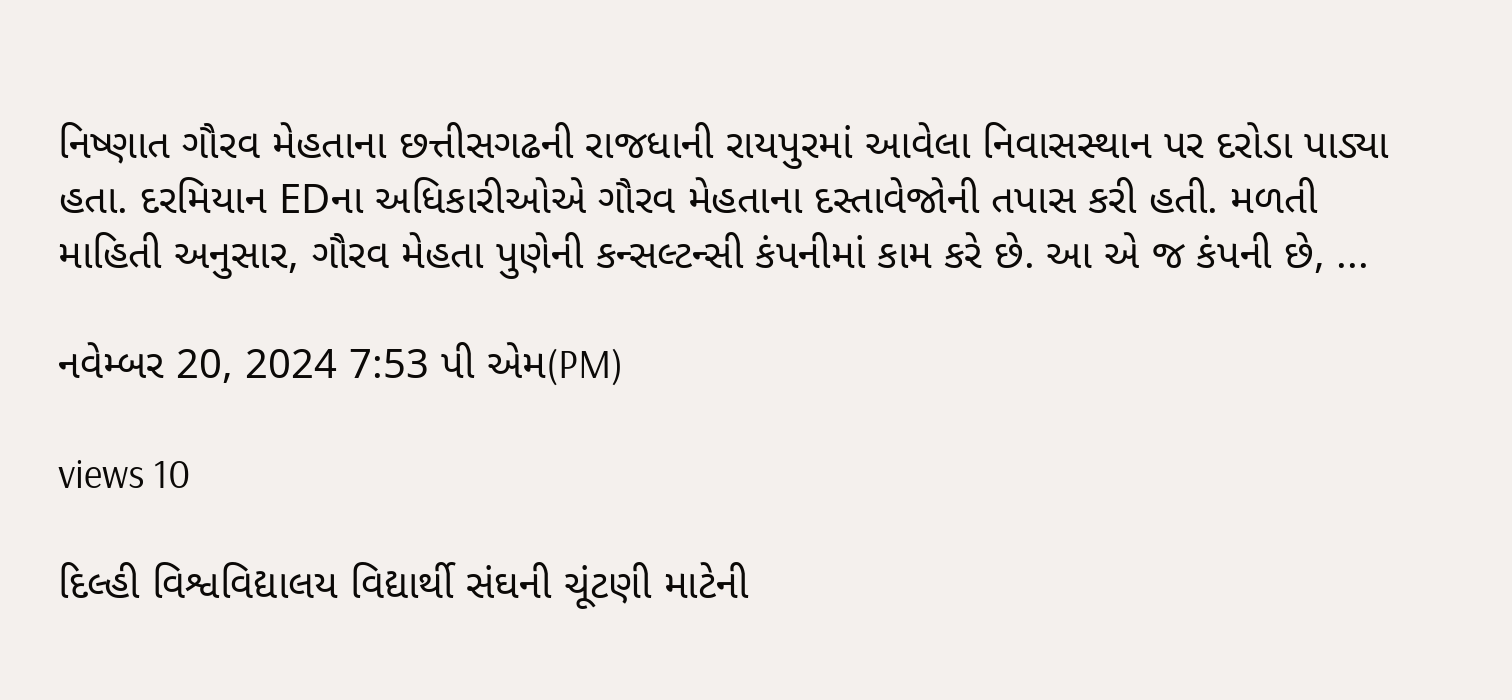નિષ્ણાત ગૌરવ મેહતાના છત્તીસગઢની રાજધાની રાયપુરમાં આવેલા નિવાસસ્થાન પર દરોડા પાડ્યા હતા. દરમિયાન EDના અધિકારીઓએ ગૌરવ મેહતાના દસ્તાવેજોની તપાસ કરી હતી. મળતી માહિતી અનુસાર, ગૌરવ મેહતા પુણેની કન્સલ્ટન્સી કંપનીમાં કામ કરે છે. આ એ જ કંપની છે, ...

નવેમ્બર 20, 2024 7:53 પી એમ(PM)

views 10

દિલ્હી વિશ્વવિદ્યાલય વિદ્યાર્થી સંઘની ચૂંટણી માટેની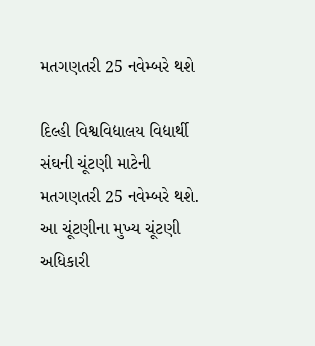મતગણતરી 25 નવેમ્બરે થશે

દિલ્હી વિશ્વવિદ્યાલય વિદ્યાર્થી સંઘની ચૂંટણી માટેની મતગણતરી 25 નવેમ્બરે થશે. આ ચૂંટણીના મુખ્ય ચૂંટણી અધિકારી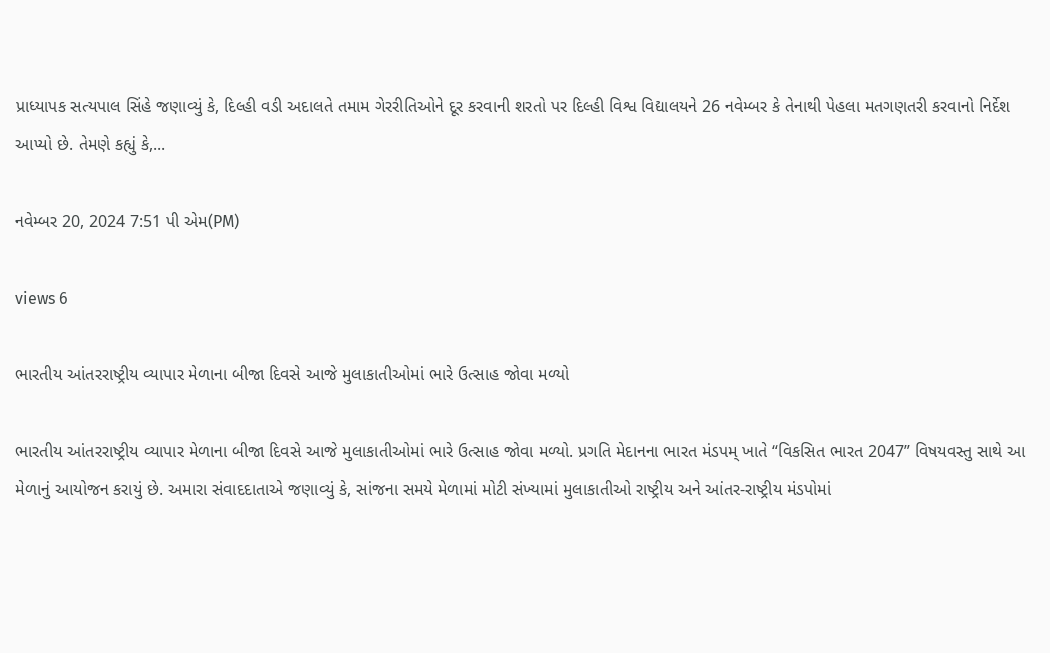પ્રાધ્યાપક સત્યપાલ સિંહે જણાવ્યું કે, દિલ્હી વડી અદાલતે તમામ ગેરરીતિઓને દૂર કરવાની શરતો પર દિલ્હી વિશ્વ વિદ્યાલયને 26 નવેમ્બર કે તેનાથી પેહલા મતગણતરી કરવાનો નિર્દેશ આપ્યો છે. તેમણે કહ્યું કે,...

નવેમ્બર 20, 2024 7:51 પી એમ(PM)

views 6

ભારતીય આંતરરાષ્ટ્રીય વ્યાપાર મેળાના બીજા દિવસે આજે મુલાકાતીઓમાં ભારે ઉત્સાહ જોવા મળ્યો

ભારતીય આંતરરાષ્ટ્રીય વ્યાપાર મેળાના બીજા દિવસે આજે મુલાકાતીઓમાં ભારે ઉત્સાહ જોવા મળ્યો. પ્રગતિ મેદાનના ભારત મંડપમ્ ખાતે “વિકસિત ભારત 2047” વિષયવસ્તુ સાથે આ મેળાનું આયોજન કરાયું છે. અમારા સંવાદદાતાએ જણાવ્યું કે, સાંજના સમયે મેળામાં મોટી સંખ્યામાં મુલાકાતીઓ રાષ્ટ્રીય અને આંતર-રાષ્ટ્રીય મંડપોમાં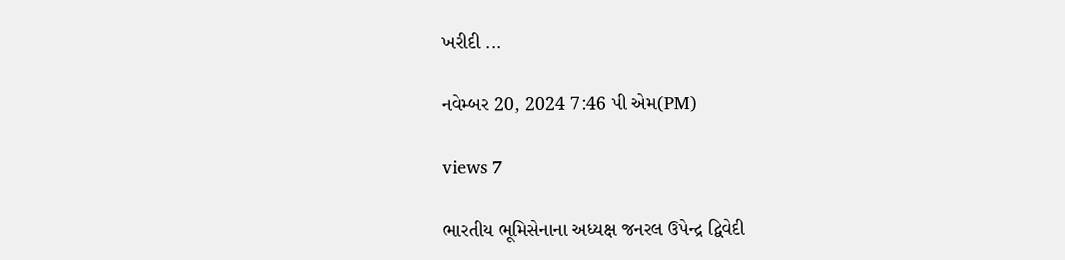ખરીદી ...

નવેમ્બર 20, 2024 7:46 પી એમ(PM)

views 7

ભારતીય ભૂમિસેનાના અધ્યક્ષ જનરલ ઉપેન્દ્ર દ્વિવેદી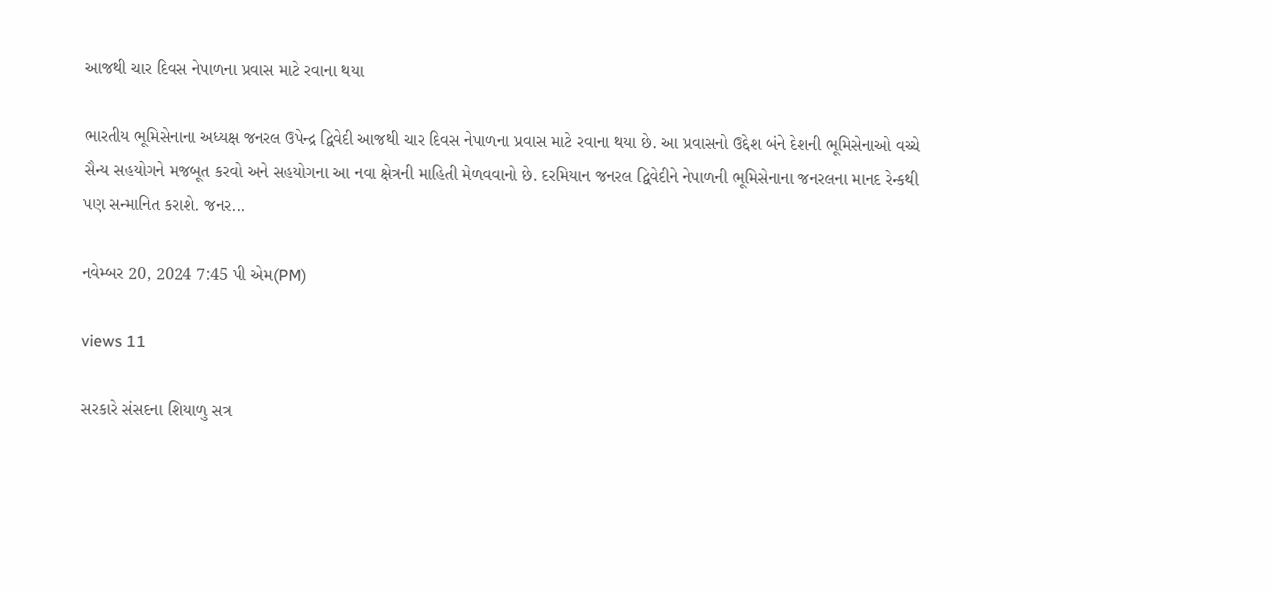આજથી ચાર દિવસ નેપાળના પ્રવાસ માટે રવાના થયા

ભારતીય ભૂમિસેનાના અધ્યક્ષ જનરલ ઉપેન્દ્ર દ્વિવેદી આજથી ચાર દિવસ નેપાળના પ્રવાસ માટે રવાના થયા છે. આ પ્રવાસનો ઉદ્દેશ બંને દેશની ભૂમિસેનાઓ વચ્ચે સૈન્ય સહયોગને મજબૂત કરવો અને સહયોગના આ નવા ક્ષેત્રની માહિતી મેળવવાનો છે. દરમિયાન જનરલ દ્વિવેદીને નેપાળની ભૂમિસેનાના જનરલના માનદ રેન્કથી પણ સન્માનિત કરાશે. જનર...

નવેમ્બર 20, 2024 7:45 પી એમ(PM)

views 11

સરકારે સંસદના શિયાળુ સત્ર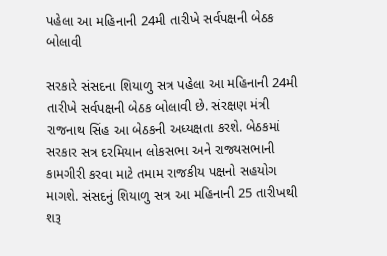પહેલા આ મહિનાની 24મી તારીખે સર્વપક્ષની બેઠક બોલાવી

સરકારે સંસદના શિયાળુ સત્ર પહેલા આ મહિનાની 24મી તારીખે સર્વપક્ષની બેઠક બોલાવી છે. સંરક્ષણ મંત્રી રાજનાથ સિંહ આ બેઠકની અધ્યક્ષતા કરશે. બેઠકમાં સરકાર સત્ર દરમિયાન લોકસભા અને રાજ્યસભાની કામગીરી કરવા માટે તમામ રાજકીય પક્ષનો સહયોગ માગશે. સંસદનું શિયાળુ સત્ર આ મહિનાની 25 તારીખથી શરૂ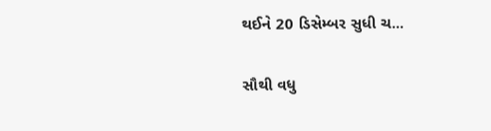થઈને 20 ડિસેમ્બર સુધી ચ...

સૌથી વધુ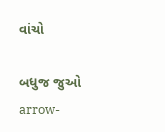વાંચો

બધુજ જુઓ arrow-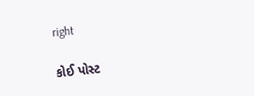right

કોઈ પોસ્ટ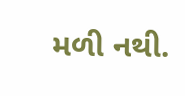મળી નથી.